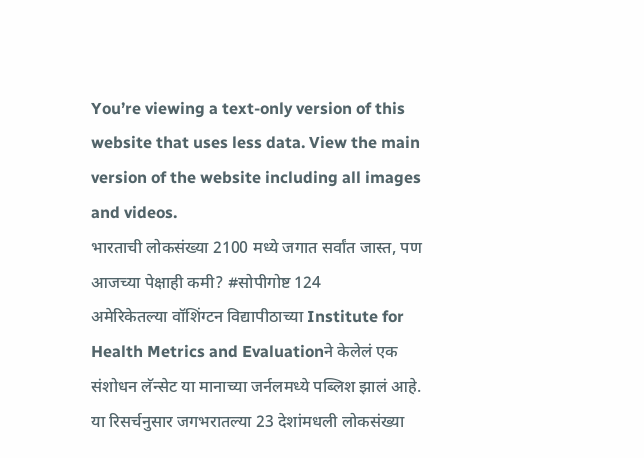You’re viewing a text-only version of this website that uses less data. View the main version of the website including all images and videos.
भारताची लोकसंख्या 2100 मध्ये जगात सर्वांत जास्त, पण आजच्या पेक्षाही कमी? #सोपीगोष्ट 124
अमेरिकेतल्या वॉशिंग्टन विद्यापीठाच्या Institute for Health Metrics and Evaluationने केलेलं एक संशोधन लॅन्सेट या मानाच्या जर्नलमध्ये पब्लिश झालं आहे. या रिसर्चनुसार जगभरातल्या 23 देशांमधली लोकसंख्या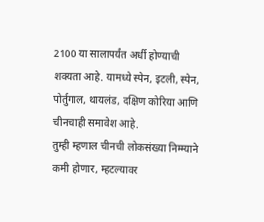2100 या सालापर्यंत अर्धी होण्याची शक्यता आहे. यामध्ये स्पेन, इटली, स्पेन, पोर्तुगाल, थायलंड, दक्षिण कोरिया आणि चीनचाही समावेश आहे.
तुम्ही म्हणाल चीनची लोकसंख्या निम्म्याने कमी होणार, म्हटल्यावर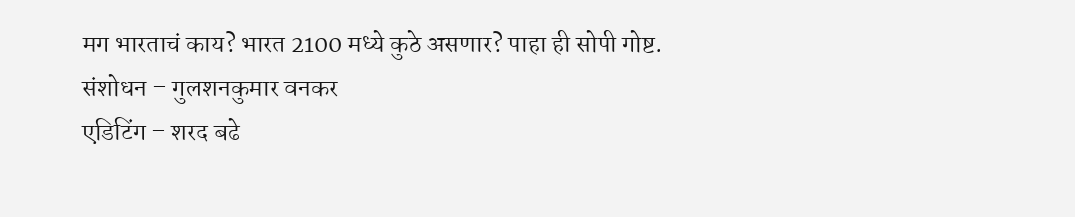मग भारताचं काय? भारत 2100 मध्ये कुठे असणार? पाहा ही सोपी गोष्ट.
संशोधन – गुलशनकुमार वनकर
एडिटिंग – शरद बढे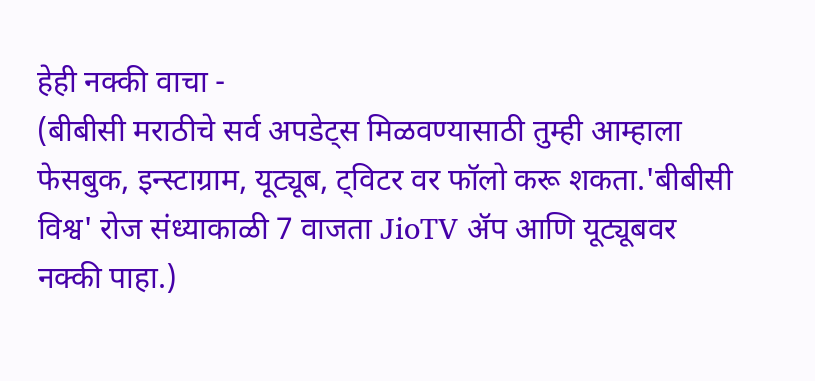हेही नक्की वाचा -
(बीबीसी मराठीचे सर्व अपडेट्स मिळवण्यासाठी तुम्ही आम्हाला फेसबुक, इन्स्टाग्राम, यूट्यूब, ट्विटर वर फॉलो करू शकता.'बीबीसी विश्व' रोज संध्याकाळी 7 वाजता JioTV ॲप आणि यूट्यूबवर नक्की पाहा.)